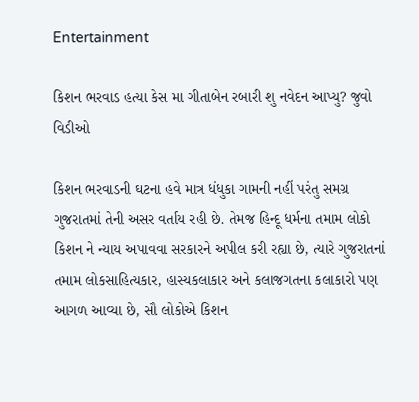Entertainment

કિશન ભરવાડ હત્યા કેસ મા ગીતાબેન રબારી શુ નવેદન આપ્યુ? જુવો વિડીઓ

કિશન ભરવાડની ઘટના હવે માત્ર ધંધુકા ગામની નહીં પરંતુ સમગ્ર ગુજરાતમાં તેની અસર વર્તાય રહી છે. તેમજ હિન્દૂ ધર્મના તમામ લોકો કિશન ને ન્યાય અપાવવા સરકારને અપીલ કરી રહ્યા છે, ત્યારે ગુજરાતનાં તમામ લોકસાહિત્યકાર, હાસ્યકલાકાર અને કલાજગતના કલાકારો પણ આગળ આવ્યા છે, સૌ લોકોએ કિશન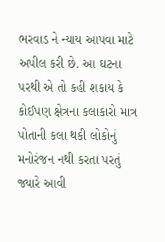ભરવાડ ને ન્યાય આપવા માટે અપીલ કરી છે. આ ઘટના પરથી એ તો કહી શકાય કે કોઈપણ ક્ષેત્રના કલાકારો માત્ર પોતાની કલા થકી લોકોનું મનોરંજન નથી કરતા પરતું જ્યારે આવી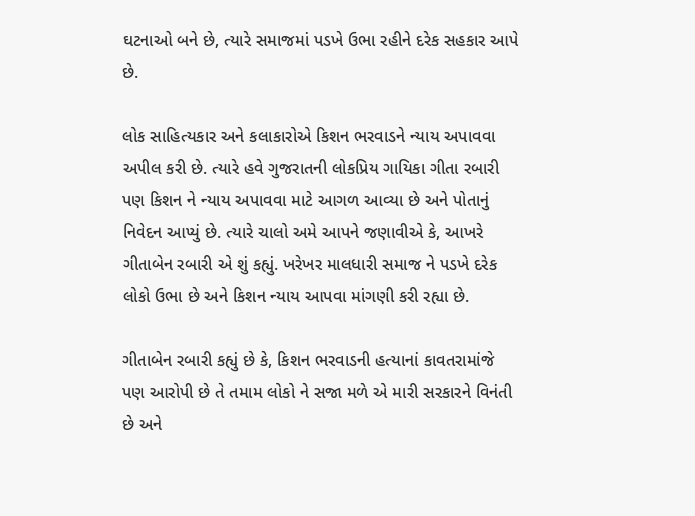ઘટનાઓ બને છે, ત્યારે સમાજમાં પડખે ઉભા રહીને દરેક સહકાર આપે છે.

લોક સાહિત્યકાર અને કલાકારોએ કિશન ભરવાડને ન્યાય અપાવવા અપીલ કરી છે. ત્યારે હવે ગુજરાતની લોકપ્રિય ગાયિકા ગીતા રબારી પણ કિશન ને ન્યાય અપાવવા માટે આગળ આવ્યા છે અને પોતાનું નિવેદન આપ્યું છે. ત્યારે ચાલો અમે આપને જણાવીએ કે, આખરે ગીતાબેન રબારી એ શું કહ્યું. ખરેખર માલધારી સમાજ ને પડખે દરેક લોકો ઉભા છે અને કિશન ન્યાય આપવા માંગણી કરી રહ્યા છે.

ગીતાબેન રબારી કહ્યું છે કે, કિશન ભરવાડની હત્યાનાં કાવતરામાંજે પણ આરોપી છે તે તમામ લોકો ને સજા મળે એ મારી સરકારને વિનંતી છે અને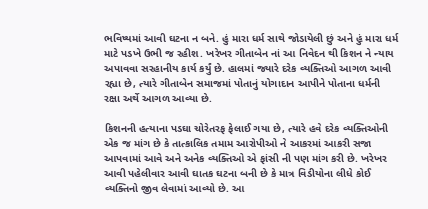ભવિષ્યમાં આવી ઘટના ન બને. હું મારા ધર્મ સાથે જોડાયેલી છું અને હું મારા ધર્મ માટે પડખે ઉભી જ રહીશ. ખરેખર ગીતાબેન નાં આ નિવેદન થી કિશન ને ન્યાય અપાવવા સરહાનીય કાર્ય કર્યું છે. હાલમાં જ્યારે દરેક વ્યક્તિઓ આગળ આવી રહ્યા છે, ત્યારે ગીતાબેન સમાજમાં પોતાનું યોગાદાન આપીને પોતાના ધર્મની રક્ષા અર્થે આગળ આવ્યા છે.

કિશનની હત્યાના પડઘા ચોરેતરફ ફેલાઈ ગયા છે, ત્યારે હવે દરેક વ્યક્તિઓની એક જ માંગ છે કે તાત્કાલિક તમામ આરોપીઓ ને આકરમાં આકરી સજા આપવામાં આવે અને અનેક વ્યક્તિઓ એ ફાંસી ની પણ માંગ કરી છે. ખરેખર આવી પહેલીવાર આવી ઘાતક ઘટના બની છે કે માત્ર વિડીયોના લીધે કોઈ વ્યક્તિનો જીવ લેવામાં આવ્યો છે. આ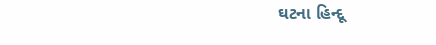ઘટના હિન્દૂ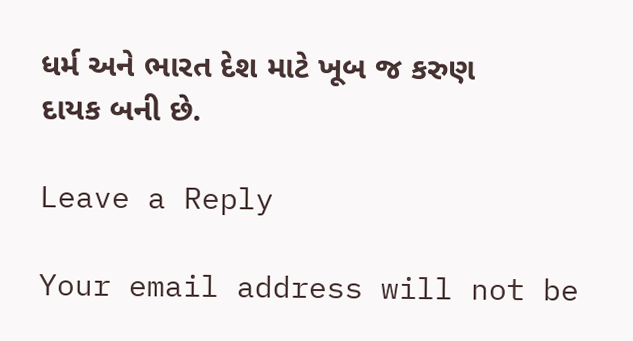ધર્મ અને ભારત દેશ માટે ખૂબ જ કરુણ દાયક બની છે.

Leave a Reply

Your email address will not be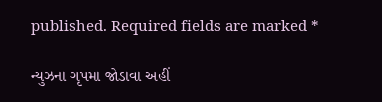published. Required fields are marked *

ન્યુઝના ગૃપમા જોડાવા અહીં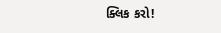ક્લિક કરો!